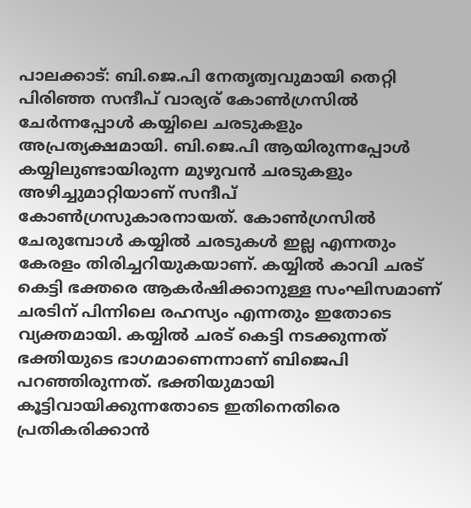പാലക്കാട്: ബി.ജെ.പി നേതൃത്വവുമായി തെറ്റി പിരിഞ്ഞ സന്ദീപ് വാര്യര് കോൺഗ്രസിൽ ചേർന്നപ്പോൾ കയ്യിലെ ചരടുകളും അപ്രത്യക്ഷമായി. ബി.ജെ.പി ആയിരുന്നപ്പോൾ കയ്യിലുണ്ടായിരുന്ന മുഴുവൻ ചരടുകളും അഴിച്ചുമാറ്റിയാണ് സന്ദീപ് കോൺഗ്രസുകാരനായത്. കോൺഗ്രസിൽ ചേരുമ്പോൾ കയ്യിൽ ചരടുകൾ ഇല്ല എന്നതും കേരളം തിരിച്ചറിയുകയാണ്. കയ്യിൽ കാവി ചരട് കെട്ടി ഭക്തരെ ആകർഷിക്കാനുള്ള സംഘിസമാണ് ചരടിന് പിന്നിലെ രഹസ്യം എന്നതും ഇതോടെ വ്യക്തമായി. കയ്യിൽ ചരട് കെട്ടി നടക്കുന്നത് ഭക്തിയുടെ ഭാഗമാണെന്നാണ് ബിജെപി പറഞ്ഞിരുന്നത്. ഭക്തിയുമായി കൂട്ടിവായിക്കുന്നതോടെ ഇതിനെതിരെ പ്രതികരിക്കാൻ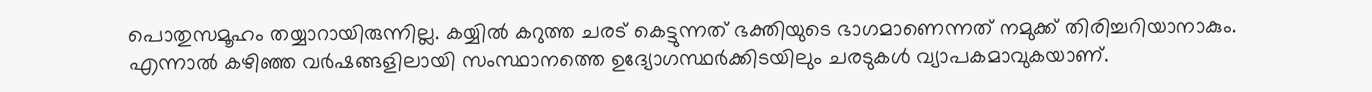പൊതുസമൂഹം തയ്യാറായിരുന്നില്ല. കയ്യിൽ കറുത്ത ചരട് കെട്ടുന്നത് ഭക്തിയുടെ ഭാഗമാണെന്നത് നമുക്ക് തിരിച്ചറിയാനാകും. എന്നാൽ കഴിഞ്ഞ വർഷങ്ങളിലായി സംസ്ഥാനത്തെ ഉദ്യോഗസ്ഥർക്കിടയിലും ചരടുകൾ വ്യാപകമാവുകയാണ്.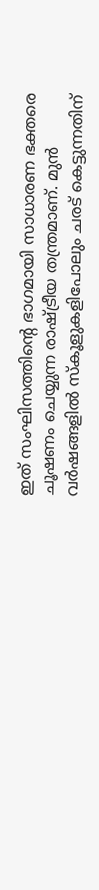ഇത് സംഘിസത്തിൻ്റെ ഭാഗമായി സാധാരണ ഭക്തരെ ചൂഷണം ചെയ്യുന്ന രാഷ്ട്രീയ തന്ത്രമാണ്. മുൻ വർഷങ്ങളിൽ സ്കൂളുകളിപോലും ചരട് കെട്ടുന്നതിന്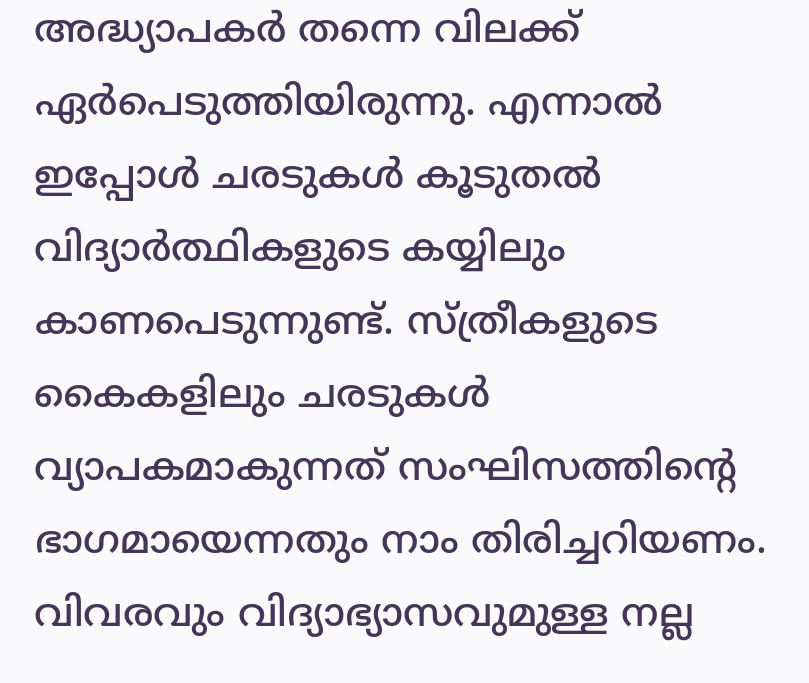അദ്ധ്യാപകർ തന്നെ വിലക്ക് ഏർപെടുത്തിയിരുന്നു. എന്നാൽ ഇപ്പോൾ ചരടുകൾ കൂടുതൽ വിദ്യാർത്ഥികളുടെ കയ്യിലും കാണപെടുന്നുണ്ട്. സ്ത്രീകളുടെ കൈകളിലും ചരടുകൾ വ്യാപകമാകുന്നത് സംഘിസത്തിൻ്റെ ഭാഗമായെന്നതും നാം തിരിച്ചറിയണം. വിവരവും വിദ്യാഭ്യാസവുമുള്ള നല്ല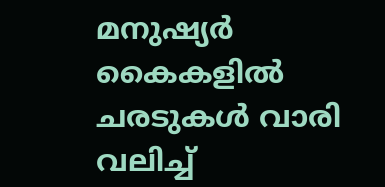മനുഷ്യർ കൈകളിൽ ചരടുകൾ വാരി വലിച്ച്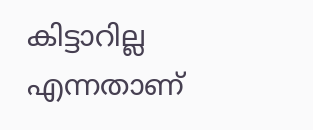കിട്ടാറില്ല എന്നതാണ്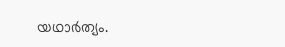യഥാർത്യം.